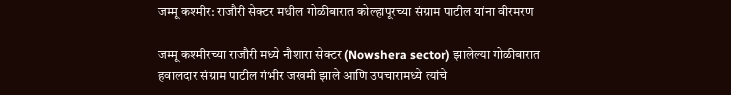जम्मू कश्मीर: राजौरी सेक्टर मधील गोळीबारात कोल्हापूरच्या संग्राम पाटील यांना वीरमरण

जम्मू कश्मीरच्या राजौरी मध्ये नौशारा सेक्टर (Nowshera sector) झालेल्या गोळीबारात हवालदार संग्राम पाटील गंभीर जखमी झाले आणि उपचारामध्ये त्यांचे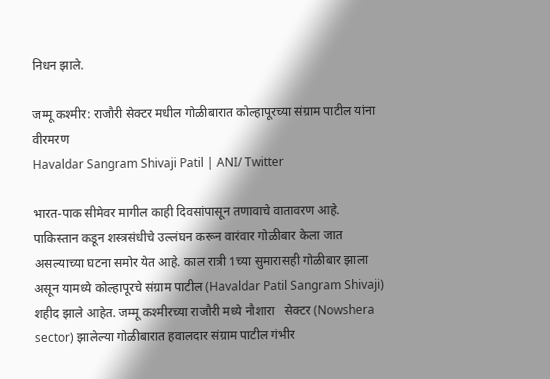निधन झाले.

जम्मू कश्मीर: राजौरी सेक्टर मधील गोळीबारात कोल्हापूरच्या संग्राम पाटील यांना वीरमरण
Havaldar Sangram Shivaji Patil | ANI/ Twitter

भारत-पाक सीमेवर मागील काही दिवसांपासून तणावाचे वातावरण आहे. पाकिस्तान कडून शस्त्रसंधीचे उल्लंघन करून वारंवार गोळीबार केला जात असल्याच्या घटना समोर येत आहे. काल रात्री 1च्या सुमारासही गोळीबार झाला असून यामध्ये कोल्हापूरचे संग्राम पाटील (Havaldar Patil Sangram Shivaji) शहीद झाले आहेत. जम्मू कश्मीरच्या राजौरी मध्ये नौशारा   सेक्टर (Nowshera sector) झालेल्या गोळीबारात हवालदार संग्राम पाटील गंभीर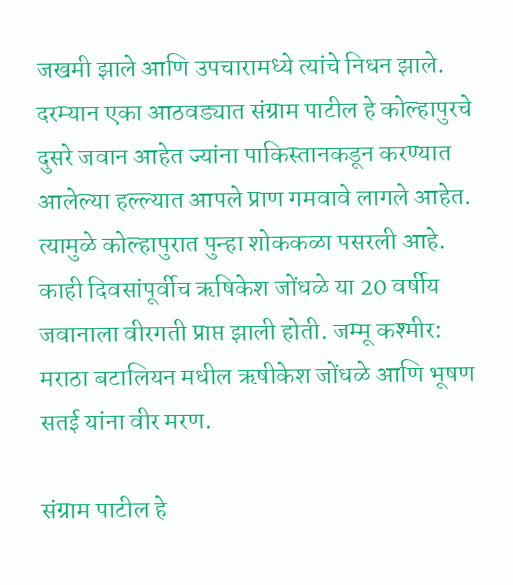जखमी झाले आणि उपचारामध्ये त्यांचे निधन झाले. दरम्यान एका आठवड्यात संग्राम पाटील हे कोल्हापुरचे दुसरे जवान आहेत ज्यांना पाकिस्तानकडून करण्यात आलेल्या हल्ल्यात आपले प्राण गमवावे लागले आहेत. त्यामुळे कोल्हापुरात पुन्हा शोककळा पसरली आहे. काही दिवसांपूर्वीच ऋषिकेश जोंधळे या 20 वर्षीय जवानाला वीरगती प्राप्त झाली होती. जम्मू कश्मीर: मराठा बटालियन मधील ऋषीकेश जोंधळे आणि भूषण सतई यांना वीर मरण.

संग्राम पाटील हे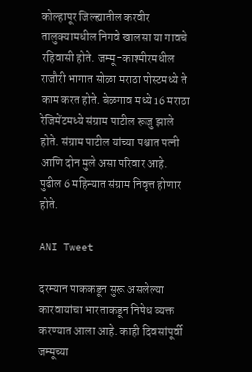कोल्हापूर जिल्ह्यातील करवीर तालुक्यामधील निगवे खालसा या गावचे रहिवासी होते. जम्मू-काश्मीरमधील राजौरी भागात सोळा मराठा पोस्टमध्ये ते काम करत होते. बेळगाव मध्ये 16 मराठा रेजिमेंटमध्ये संग्राम पाटील रूजु झाले होते. संग्राम पाटील यांच्या पश्चात पत्नी आणि दोन मुले असा परिवार आहे. पुढील 6 महिन्यात संग्राम निवृत्त होणार होते.

ANI Tweet

दरम्यान पाककडून सुरू असलेल्या कारवायांचा भारताकडून निषेध व्यक्त करण्यात आला आहे. काही दिवसांपूर्वी जम्मूच्या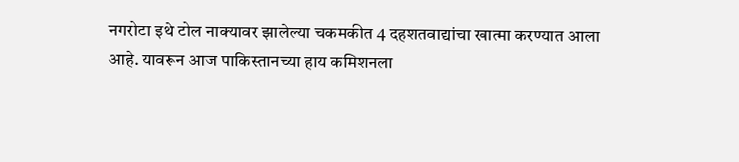नगरोटा इथे टोल नाक्यावर झालेल्या चकमकीत 4 दहशतवाद्यांचा खात्मा करण्यात आला आहे. यावरून आज पाकिस्तानच्या हाय कमिशनला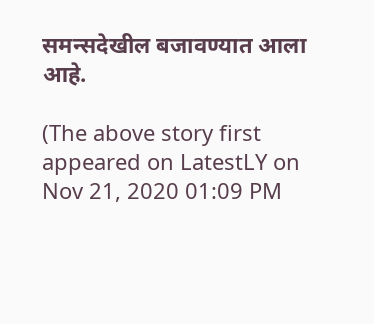समन्सदेखील बजावण्यात आला आहे.

(The above story first appeared on LatestLY on Nov 21, 2020 01:09 PM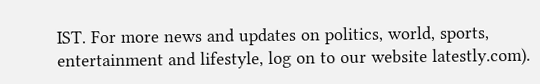IST. For more news and updates on politics, world, sports, entertainment and lifestyle, log on to our website latestly.com).